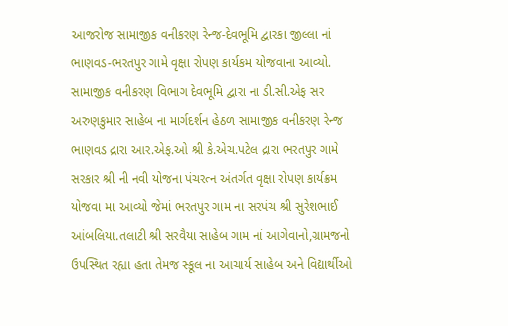આજરોજ સામાજીક વનીકરણ રેન્જ-દેવભૂમિ દ્વારકા જીલ્લા નાં ભાણવડ-ભરતપુર ગામે વૃક્ષા રોપણ કાર્યકમ યોજવાના આવ્યો.
સામાજીક વનીકરણ વિભાગ દેવભૂમિ દ્વારા ના ડી.સી.એફ સર અરુણકુમાર સાહેબ ના માર્ગદર્શન હેઠળ સામાજીક વનીકરણ રેન્જ ભાણવડ દ્રારા આર.એફ.ઓ શ્રી કે.એચ.પટેલ દ્રારા ભરતપુર ગામે સરકાર શ્રી ની નવી યોજના પંચરત્ન અંતર્ગત વૃક્ષા રોપણ કાર્યક્રમ યોજવા મા આવ્યો જેમાં ભરતપુર ગામ ના સરપંચ શ્રી સુરેશભાઈ આંબલિયા.તલાટી શ્રી સરવૈયા સાહેબ ગામ નાં આગેવાનો,ગ્રામજનો ઉપસ્થિત રહ્યા હતા તેમજ સ્કૂલ ના આચાર્ય સાહેબ અને વિદ્યાર્થીઓ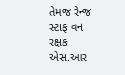તેમજ રેન્જ સ્ટાફ વન રક્ષક એસ.આર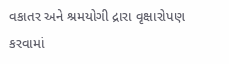વકાતર અને શ્રમયોગી દ્રારા વૃક્ષારોપણ કરવામાં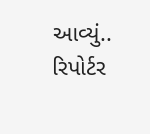આવ્યું.. રિપોર્ટર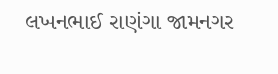લખનભાઈ રાણંગા જામનગર